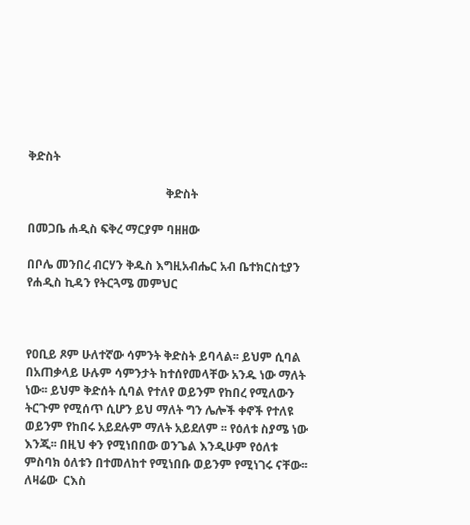ቅድስት

                                              ቅድስት

በመጋቤ ሐዲስ ፍቅረ ማርያም ባዘዘው

በቦሌ መንበረ ብርሃን ቅዱስ እግዚአብሔር አብ ቤተክርስቲያን የሐዲስ ኪዳን የትርጓሜ መምህር



የዐቢይ ጾም ሁለተኛው ሳምንት ቅድስት ይባላል፡፡ ይህም ሲባል በአጠቃላይ ሁሉም ሳምንታት ከተሰየመላቸው አንዱ ነው ማለት ነው፡፡ ይህም ቅድሰት ሲባል የተለየ ወይንም የከበረ የሚለውን ትርጉም የሚሰጥ ሲሆን ይህ ማለት ግን ሌሎች ቀኖች የተለዩ ወይንም የከበሩ አይደሉም ማለት አይደለም ፡፡ የዕለቱ ስያሜ ነው እንጂ፡፡ በዚህ ቀን የሚነበበው ወንጌል እንዲሁም የዕለቱ ምስባክ ዕለቱን በተመለከተ የሚነበቡ ወይንም የሚነገሩ ናቸው፡፡ ለዛሬው  ርእስ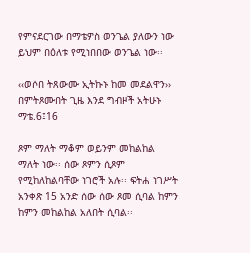የምናደርገው በማቴዎስ ወንጌል ያለውን ነው ይህም በዕለቱ የሚነበበው ወንጌል ነው፡፡

‹‹ወሶበ ትጸውሙ ኢትኩኑ ከመ መደልዋን›› በምትጾሙበት ጊዜ እንደ ግብዞች አትሁኑ ማቴ.6፤16

ጾም ማለት ማቆም ወይንም መከልከል ማለት ነው፡፡ ሰው ጾምን ሲጾም የሚከለከልባቸው ነገሮች አሉ፡፡ ፍትሐ ነገሥት አንቀጽ 15 አንድ ሰው ሰው ጾመ ሲባል ከምን ከምን መከልከል አለበት ሲባል፡፡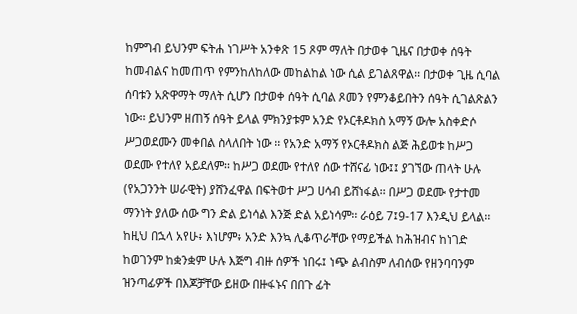ከምግብ ይህንም ፍትሐ ነገሥት አንቀጽ 15 ጾም ማለት በታወቀ ጊዜና በታወቀ ሰዓት ከመብልና ከመጠጥ የምንከለከለው መከልከል ነው ሲል ይገልጸዋል፡፡ በታወቀ ጊዜ ሲባል ሰባቱን አጽዋማት ማለት ሲሆን በታወቀ ሰዓት ሲባል ጾመን የምንቆይበትን ሰዓት ሲገልጽልን ነው፡፡ ይህንም ዘጠኝ ሰዓት ይላል ምክንያቱም አንድ የኦርቶዶክስ አማኝ ውሎ አስቀድሶ ሥጋወደሙን መቀበል ስላለበት ነው ፡፡ የአንድ አማኝ የኦርቶዶክስ ልጅ ሕይወቱ ከሥጋ ወደሙ የተለየ አይደለም፡፡ ከሥጋ ወደሙ የተለየ ሰው ተሸናፊ ነው፤፤ ያገኘው ጠላት ሁሉ (የአጋንንት ሠራዊት) ያሸንፈዋል በፍትወተ ሥጋ ሀሳብ ይሸነፋል፡፡ በሥጋ ወደሙ የታተመ ማንነት ያለው ሰው ግን ድል ይነሳል እንጅ ድል አይነሳም፡፡ ራዕይ 7፤9-17 እንዲህ ይላል፡፡ ከዚህ በኋላ አየሁ፥ እነሆም፥ አንድ እንኳ ሊቆጥራቸው የማይችል ከሕዝብና ከነገድ ከወገንም ከቋንቋም ሁሉ እጅግ ብዙ ሰዎች ነበሩ፤ ነጭ ልብስም ለብሰው የዘንባባንም ዝንጣፊዎች በእጆቻቸው ይዘው በዙፋኑና በበጉ ፊት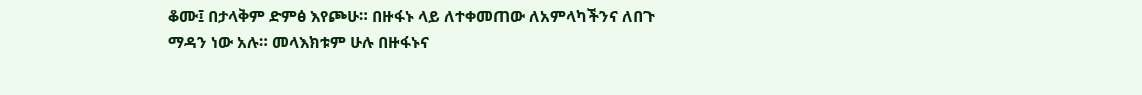ቆሙ፤ በታላቅም ድምፅ እየጮሁ። በዙፋኑ ላይ ለተቀመጠው ለአምላካችንና ለበጉ ማዳን ነው አሉ። መላእክቱም ሁሉ በዙፋኑና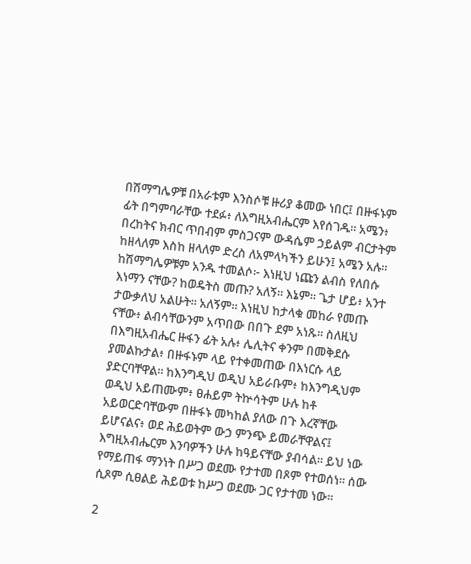በሽማግሌዎቹ በአራቱም እንስሶቹ ዙሪያ ቆመው ነበር፤ በዙፋኑም ፊት በግምባራቸው ተደፉ፥ ለእግዚአብሔርም እየሰገዱ። አሜን፥ በረከትና ክብር ጥበብም ምስጋናም ውዳሴም ኃይልም ብርታትም ከዘላለም እስከ ዘላለም ድረስ ለአምላካችን ይሁን፤ አሜን አሉ። ከሽማግሌዎቹም አንዱ ተመልሶ፦ እነዚህ ነጩን ልብስ የለበሱ እነማን ናቸው? ከወዴትስ መጡ? አለኝ። እኔም። ጌታ ሆይ፥ አንተ ታውቃለህ አልሁት። አለኝም። እነዚህ ከታላቁ መከራ የመጡ ናቸው፥ ልብሳቸውንም አጥበው በበጉ ደም አነጹ። ስለዚህ በእግዚአብሔር ዙፋን ፊት አሉ፥ ሌሊትና ቀንም በመቅደሱ ያመልኩታል፥ በዙፋኑም ላይ የተቀመጠው በእነርሱ ላይ ያድርባቸዋል። ከእንግዲህ ወዲህ አይራቡም፥ ከእንግዲህም ወዲህ አይጠሙም፥ ፀሐይም ትኵሳትም ሁሉ ከቶ አይወርድባቸውም በዙፋኑ መካከል ያለው በጉ እረኛቸው ይሆናልና፥ ወደ ሕይወትም ውኃ ምንጭ ይመራቸዋልና፤ እግዚአብሔርም እንባዎችን ሁሉ ከዓይናቸው ያብሳል። ይህ ነው የማይጠፋ ማንነት በሥጋ ወደሙ የታተመ በጾም የተወሰነ፡፡ ሰው ሲጾም ሲፀልይ ሕይወቱ ከሥጋ ወደሙ ጋር የታተመ ነው፡፡

2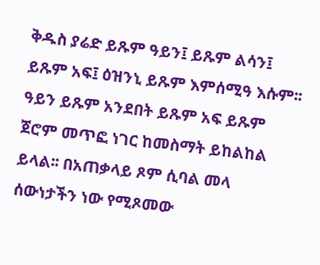ቅዱስ ያሬድ ይጹም ዓይን፤ ይጹም ልሳን፤ ይጹም አፍ፤ ዕዝንኒ ይጹም እምሰሚዓ እሱም፡፡ ዓይን ይጹም አንደበት ይጹም አፍ ይጹም ጀሮም መጥፎ ነገር ከመስማት ይከልከል ይላል፡፡ በአጠቃላይ ጾም ሲባል መላ ሰውነታችን ነው የሚጾመው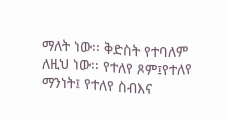ማለት ነው፡፡ ቅድስት የተባለም ለዚህ ነው፡፡ የተለየ ጾም፤የተለየ ማንነት፤ የተለየ ስብእና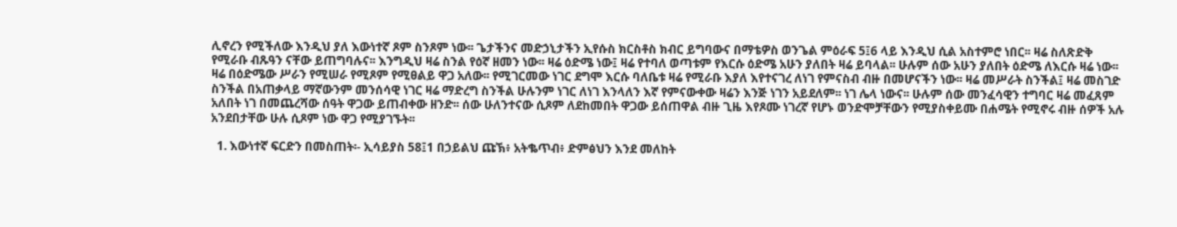ሊኖረን የሚችለው እንዲህ ያለ እውነተኛ ጾም ስንጾም ነው፡፡ ጌታችንና መድኃኒታችን ኢየሱስ ክርስቶስ ክብር ይግባውና በማቴዎስ ወንጌል ምዕራፍ 5፤6 ላይ እንዲህ ሲል አስተምሮ ነበር፡፡ ዛሬ ስለጽድቅ የሚራቡ ብጹዓን ናቸው ይጠግባሉና፡፡ እንግዲህ ዛሬ ስንል የዕኛ ዘመን ነው፡፡ ዛሬ ዕድሜ ነው፤ ዛሬ የተባለ ወጣቱም የእርሱ ዕድሜ አሁን ያለበት ዛሬ ይባላል፡፡ ሁሉም ሰው አሁን ያለበት ዕድሜ ለእርሱ ዛሬ ነው፡፡ ዛሬ በዕድሜው ሥራን የሚሠራ የሚጾም የሚፀልይ ዋጋ አለው፡፡ የሚገርመው ነገር ደግሞ እርሱ ባለቤቱ ዛሬ የሚራቡ እያለ እየተናገረ ለነገ የምናስብ ብዙ በመሆናችን ነው፡፡ ዛሬ መሥራት ስንችል፤ ዛሬ መስገድ ስንችል በአጠቃላይ ማኛውንም መንሰሳዊ ነገር ዛሬ ማድረግ ስንችል ሁሉንም ነገር ለነገ እንላለን እኛ የምናውቀው ዛሬን እንጅ ነገን አይደለም፡፡ ነገ ሌላ ነውና፡፡ ሁሉም ሰው መንፈሳዊን ተግባር ዛሬ መፈጸም አለበት ነገ በመጨረሻው ሰዓት ዋጋው ይጠብቀው ዘንድ፡፡ ሰው ሁለንተናው ሲጾም ለደከመበት ዋጋው ይሰጠዋል ብዙ ጊዜ እየጾሙ ነገረኛ የሆኑ ወንድሞቻቸውን የሚያስቀይሙ በሐሜት የሚኖሩ ብዙ ሰዎች አሉ አንደበታቸው ሁሉ ሲጾም ነው ዋጋ የሚያገኙት፡፡

  1. እውነተኛ ፍርድን በመስጠት፡- ኢሳይያስ 58፤1 በኃይልህ ጩኽ፥ አትቈጥብ፥ ድምፅህን እንደ መለከት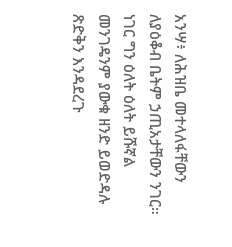አንሣ፥ ለሕዝቤ መተላለፋቸውን ለያዕቆብ ቤትም ኃጢአታቸውን ንገር። ነገር ግን ዕለት ዕለት ይሹኛል መንገዴንም ያውቁ ዘንድ ይወድዳሉ ጽድቅን እንዳደረጉ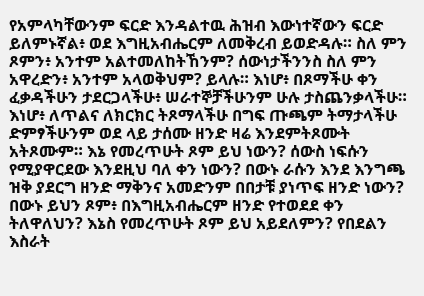የአምላካቸውንም ፍርድ እንዳልተዉ ሕዝብ እውነተኛውን ፍርድ ይለምኑኛል፥ ወደ እግዚአብሔርም ለመቅረብ ይወድዳሉ። ስለ ምን ጾምን፥ አንተም አልተመለከትኸንም? ሰውነታችንንስ ስለ ምን አዋረድን፥ አንተም አላወቅህም? ይላሉ። እነሆ፥ በጾማችሁ ቀን ፈቃዳችሁን ታደርጋላችሁ፥ ሠራተኞቻችሁንም ሁሉ ታስጨንቃላችሁ። እነሆ፥ ለጥልና ለክርክር ትጾማላችሁ በግፍ ጡጫም ትማታላችሁ ድምፃችሁንም ወደ ላይ ታሰሙ ዘንድ ዛሬ እንደምትጾሙት አትጾሙም። እኔ የመረጥሁት ጾም ይህ ነውን? ሰውስ ነፍሱን የሚያዋርደው እንደዚህ ባለ ቀን ነውን? በውኑ ራሱን እንደ እንግጫ ዝቅ ያደርግ ዘንድ ማቅንና አመድንም በበታቹ ያነጥፍ ዘንድ ነውን? በውኑ ይህን ጾም፥ በእግዚአብሔርም ዘንድ የተወደደ ቀን ትለዋለህን? እኔስ የመረጥሁት ጾም ይህ አይደለምን? የበደልን እስራት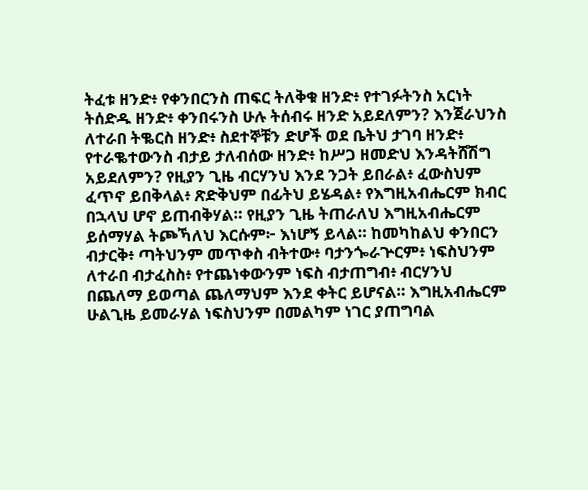ትፈቱ ዘንድ፥ የቀንበርንስ ጠፍር ትለቅቁ ዘንድ፥ የተገፉትንስ አርነት ትሰድዱ ዘንድ፥ ቀንበሩንስ ሁሉ ትሰብሩ ዘንድ አይደለምን? እንጀራህንስ ለተራበ ትቈርስ ዘንድ፥ ስደተኞቹን ድሆች ወደ ቤትህ ታገባ ዘንድ፥ የተራቈተውንስ ብታይ ታለብሰው ዘንድ፥ ከሥጋ ዘመድህ እንዳትሸሽግ አይደለምን? የዚያን ጊዜ ብርሃንህ እንደ ንጋት ይበራል፥ ፈውስህም ፈጥኖ ይበቅላል፥ ጽድቅህም በፊትህ ይሄዳል፥ የእግዚአብሔርም ክብር በኋላህ ሆኖ ይጠብቅሃል። የዚያን ጊዜ ትጠራለህ እግዚአብሔርም ይሰማሃል ትጮኻለህ እርሱም፦ እነሆኝ ይላል። ከመካከልህ ቀንበርን ብታርቅ፥ ጣትህንም መጥቀስ ብትተው፥ ባታንጐራጕርም፥ ነፍስህንም ለተራበ ብታፈስስ፥ የተጨነቀውንም ነፍስ ብታጠግብ፥ ብርሃንህ በጨለማ ይወጣል ጨለማህም እንደ ቀትር ይሆናል። እግዚአብሔርም ሁልጊዜ ይመራሃል ነፍስህንም በመልካም ነገር ያጠግባል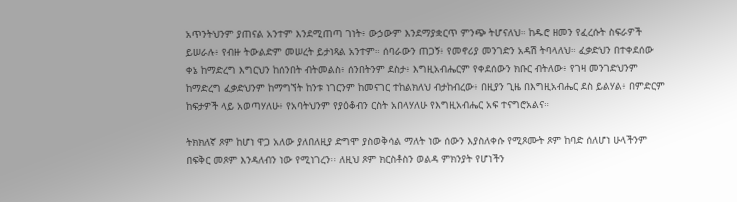አጥንትህንም ያጠናል አንተም እንደሚጠጣ ገነት፥ ውኃውም እንደማያቋርጥ ምንጭ ትሆናለህ። ከዱሮ ዘመን የፈረሱት ስፍራዎች ይሠራሉ፥ የብዙ ትውልድም መሠረት ይታነጻል አንተም። ሰባራውን ጠጋኝ፥ የመኖሪያ መንገድን አዳሽ ትባላለህ። ፈቃድህን በተቀደሰው ቀኔ ከማድረግ እግርህን ከሰንበት ብትመልስ፥ ሰንበትንም ደስታ፥ እግዚአብሔርም የቀደሰውን ክቡር ብትለው፥ የገዛ መንገድህንም ከማድረግ ፈቃድህንም ከማግኘት ከንቱ ነገርንም ከመናገር ተከልክለህ ብታከብረው፥ በዚያን ጊዜ በእግዚአብሔር ደስ ይልሃል፥ በምድርም ከፍታዎች ላይ አወጣሃለሁ፥ የአባትህንም የያዕቆብን ርስት አበላሃለሁ የእግዚአብሔር አፍ ተናግሮአልና።

ትክክለኛ ጾም ከሆነ ዋጋ አለው ያለበለዚያ ድግሞ ያስወቅሳል ማለት ነው ሰውን እያስለቀሱ የሚጾሙት ጾም ከባድ ሰለሆነ ሁላችንም በፍቅር መጾም እንዳለብን ነው የሚነገረን፡፡ ለዚህ ጾም ክርስቶስን ወልዳ ምክንያት የሆነችን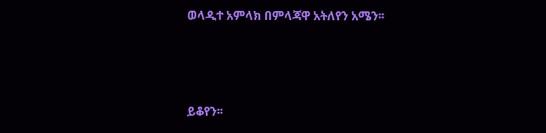ወላዲተ አምላክ በምላጃዋ አትለየን አሜን፡፡



ይቆየን፡፡